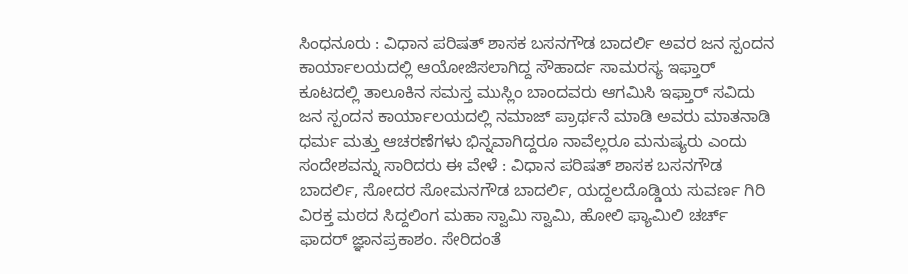ಸಿಂಧನೂರು : ವಿಧಾನ ಪರಿಷತ್ ಶಾಸಕ ಬಸನಗೌಡ ಬಾದರ್ಲಿ ಅವರ ಜನ ಸ್ಪಂದನ ಕಾರ್ಯಾಲಯದಲ್ಲಿ ಆಯೋಜಿಸಲಾಗಿದ್ದ ಸೌಹಾರ್ದ ಸಾಮರಸ್ಯ ಇಫ್ತಾರ್ ಕೂಟದಲ್ಲಿ ತಾಲೂಕಿನ ಸಮಸ್ತ ಮುಸ್ಲಿಂ ಬಾಂದವರು ಆಗಮಿಸಿ ಇಫ್ತಾರ್ ಸವಿದು ಜನ ಸ್ಪಂದನ ಕಾರ್ಯಾಲಯದಲ್ಲಿ ನಮಾಜ್ ಪ್ರಾರ್ಥನೆ ಮಾಡಿ ಅವರು ಮಾತನಾಡಿ ಧರ್ಮ ಮತ್ತು ಆಚರಣೆಗಳು ಭಿನ್ನವಾಗಿದ್ದರೂ ನಾವೆಲ್ಲರೂ ಮನುಷ್ಯರು ಎಂದು ಸಂದೇಶವನ್ನು ಸಾರಿದರು ಈ ವೇಳೆ : ವಿಧಾನ ಪರಿಷತ್ ಶಾಸಕ ಬಸನಗೌಡ ಬಾದರ್ಲಿ, ಸೋದರ ಸೋಮನಗೌಡ ಬಾದರ್ಲಿ, ಯದ್ದಲದೊಡ್ಡಿಯ ಸುವರ್ಣ ಗಿರಿ ವಿರಕ್ತ ಮಠದ ಸಿದ್ದಲಿಂಗ ಮಹಾ ಸ್ವಾಮಿ ಸ್ವಾಮಿ, ಹೋಲಿ ಫ್ಯಾಮಿಲಿ ಚರ್ಚ್ ಫಾದರ್ ಜ್ಞಾನಪ್ರಕಾಶಂ. ಸೇರಿದಂತೆ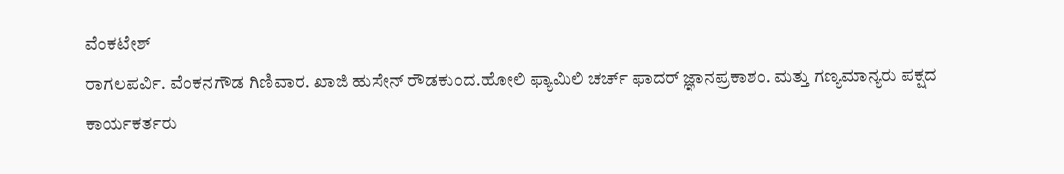ವೆಂಕಟೇಶ್
ರಾಗಲಪರ್ವಿ. ವೆಂಕನಗೌಡ ಗಿಣಿವಾರ. ಖಾಜಿ ಹುಸೇನ್ ರೌಡಕುಂದ.ಹೋಲಿ ಫ್ಯಾಮಿಲಿ ಚರ್ಚ್ ಫಾದರ್ ಜ್ಞಾನಪ್ರಕಾಶಂ. ಮತ್ತು ಗಣ್ಯಮಾನ್ಯರು ಪಕ್ಷದ ಕಾರ್ಯಕರ್ತರು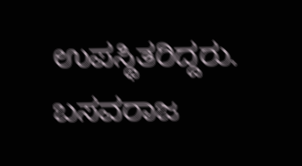ಉಪಸ್ಥಿತರಿದ್ದರು.
ಬಸವರಾಜ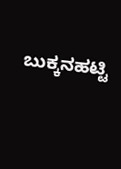ಬುಕ್ಕನಹಟ್ಟಿ